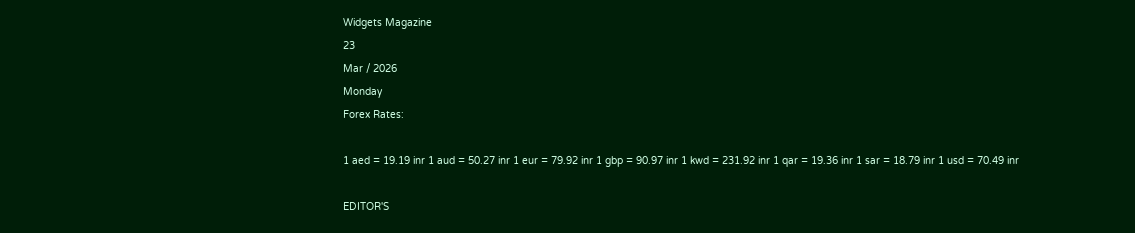Widgets Magazine
23
Mar / 2026
Monday
Forex Rates:

1 aed = 19.19 inr 1 aud = 50.27 inr 1 eur = 79.92 inr 1 gbp = 90.97 inr 1 kwd = 231.92 inr 1 qar = 19.36 inr 1 sar = 18.79 inr 1 usd = 70.49 inr

EDITOR'S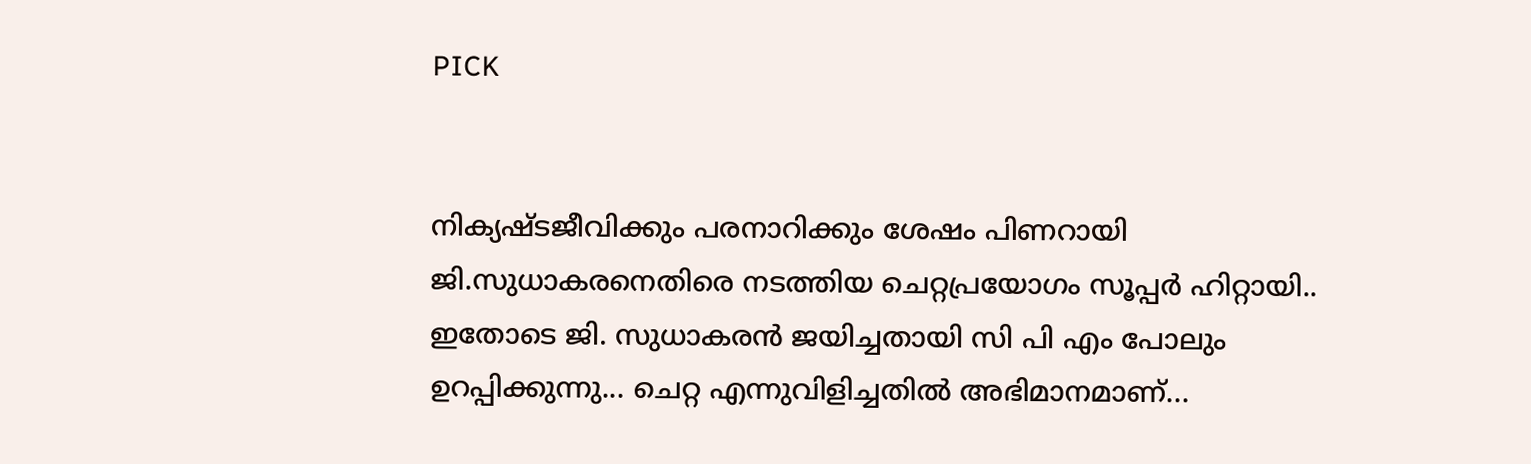PICK


നിക്യഷ്ടജീവിക്കും പരനാറിക്കും ശേഷം പിണറായി ജി.സുധാകരനെതിരെ നടത്തിയ ചെറ്റപ്രയോഗം സൂപ്പർ ഹിറ്റായി.. ഇതോടെ ജി. സുധാകരൻ ജയിച്ചതായി സി പി എം പോലും ഉറപ്പിക്കുന്നു... ചെറ്റ എന്നുവിളിച്ചതിൽ അഭിമാനമാണ്...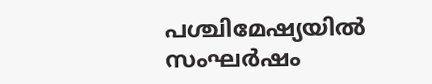പശ്ചിമേഷ്യയില്‍ സംഘര്‍ഷം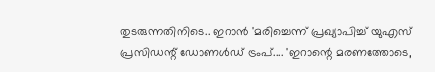തുടരുന്നതിനിടെ.. ഇറാന്‍ 'മരിച്ചെന്ന് പ്രഖ്യാപിച്ച് യുഎസ് പ്രസിഡന്റ് ഡോണള്‍ഡ് ട്രംപ്.... 'ഇറാന്റെ മരണത്തോടെ,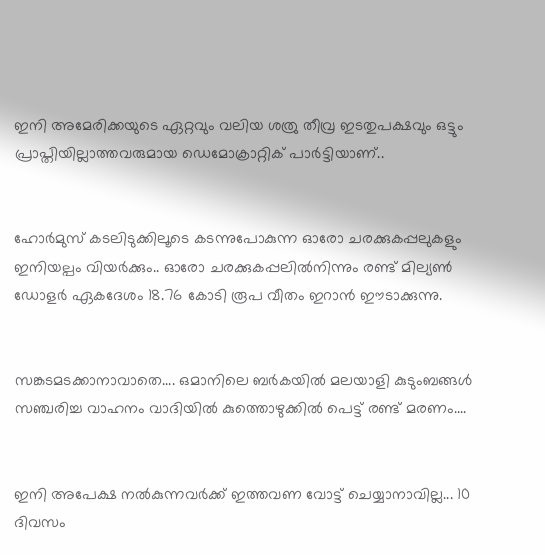ഇനി അമേരിക്കയുടെ ഏറ്റവും വലിയ ശത്രു തീവ്ര ഇടതുപക്ഷവും ഒട്ടും പ്രാപ്തിയില്ലാത്തവരുമായ ഡെമോക്രാറ്റിക് പാര്‍ട്ടിയാണ്..


ഹോര്‍മുസ് കടലിടുക്കിലൂടെ കടന്നുപോകുന്ന ഓരോ ചരക്കുകപ്പലുകളും ഇനിയല്പം വിയർക്കും.. ഓരോ ചരക്കുകപ്പലില്‍നിന്നും രണ്ട് മില്യണ്‍ ഡോളര്‍ ഏകദേശം 18.76 കോടി രൂപ വീതം ഇറാന്‍ ഈടാക്കുന്നു.


സങ്കടമടക്കാനാവാതെ.... ഒമാനിലെ ബർകയിൽ മലയാളി കുടുംബങ്ങൾ സഞ്ചരിച്ച വാഹനം വാദിയിൽ കുത്തൊഴുക്കിൽ പെട്ട് രണ്ട് മരണം....


ഇനി അപേക്ഷ നൽകുന്നവർക്ക് ഇത്തവണ വോട്ട് ചെയ്യാനാവില്ല... 10 ദിവസം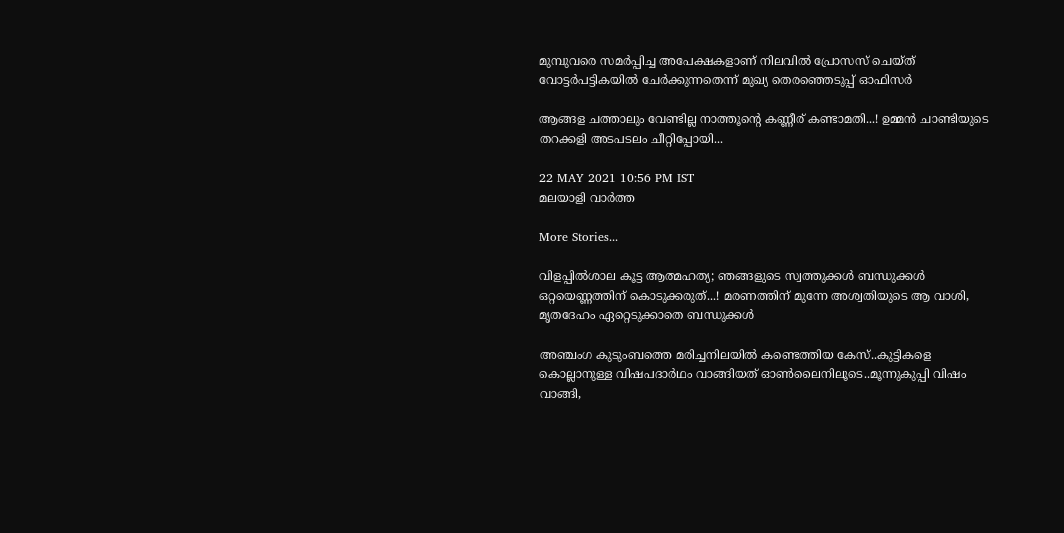മുമ്പുവരെ സമർപ്പിച്ച അപേക്ഷകളാണ് നിലവിൽ പ്രോസസ് ചെയ്ത് വോട്ടർപട്ടികയിൽ ചേർക്കുന്നതെന്ന് മുഖ്യ തെരഞ്ഞെടുപ്പ് ഓഫിസർ

ആങ്ങള ചത്താലും വേണ്ടില്ല നാത്തൂന്റെ കണ്ണീര് കണ്ടാമതി...! ഉമ്മന്‍ ചാണ്ടിയുടെ തറക്കളി അടപടലം ചീറ്റിപ്പോയി...

22 MAY 2021 10:56 PM IST
മലയാളി വാര്‍ത്ത

More Stories...

വിളപ്പിൽശാല കൂട്ട ആത്മഹത്യ; ഞങ്ങളുടെ സ്വത്തുക്കൾ ബന്ധുക്കൾ ഒറ്റയെണ്ണത്തിന് കൊടുക്കരുത്...! മരണത്തിന് മുന്നേ അശ്വതിയുടെ ആ വാശി, മൃതദേഹം ഏറ്റെടുക്കാതെ ബന്ധുക്കൾ

അഞ്ചംഗ കുടുംബത്തെ മരിച്ചനിലയില്‍ കണ്ടെത്തിയ കേസ്..കുട്ടികളെ കൊല്ലാനുള്ള വിഷപദാര്‍ഥം വാങ്ങിയത് ഓണ്‍ലൈനിലൂടെ..മൂന്നുകുപ്പി വിഷം വാങ്ങി,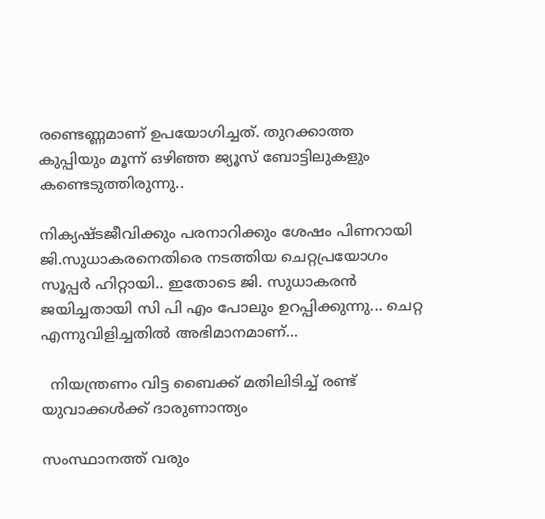രണ്ടെണ്ണമാണ് ഉപയോഗിച്ചത്. തുറക്കാത്ത കുപ്പിയും മൂന്ന് ഒഴിഞ്ഞ ജ്യൂസ് ബോട്ടിലുകളും കണ്ടെടുത്തിരുന്നു..

നിക്യഷ്ടജീവിക്കും പരനാറിക്കും ശേഷം പിണറായി ജി.സുധാകരനെതിരെ നടത്തിയ ചെറ്റപ്രയോഗം സൂപ്പർ ഹിറ്റായി.. ഇതോടെ ജി. സുധാകരൻ ജയിച്ചതായി സി പി എം പോലും ഉറപ്പിക്കുന്നു... ചെറ്റ എന്നുവിളിച്ചതിൽ അഭിമാനമാണ്...

  നിയന്ത്രണം വിട്ട ബൈക്ക് മതിലിടിച്ച് രണ്ട് യുവാക്കൾക്ക് ദാരുണാന്ത്യം

സംസ്ഥാനത്ത് വരും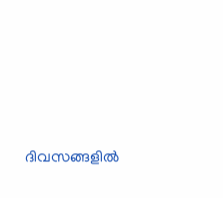ദിവസങ്ങളിൽ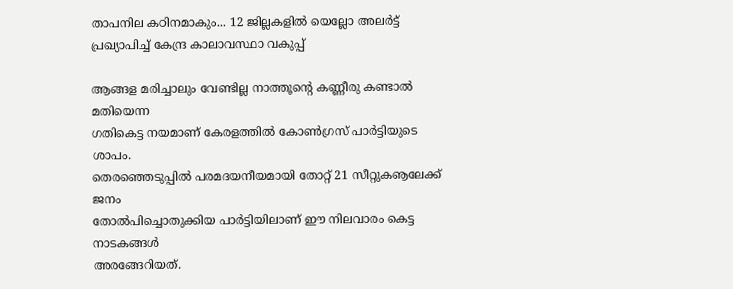താപനില കഠിനമാകും... 12 ജില്ലകളിൽ യെല്ലോ അലർട്ട് പ്രഖ്യാപിച്ച് കേന്ദ്ര കാലാവസ്ഥാ വകുപ്പ്

ആങ്ങള മരിച്ചാലും വേണ്ടില്ല നാത്തൂന്റെ കണ്ണീരു കണ്ടാല്‍ മതിയെന്ന
ഗതികെട്ട നയമാണ് കേരളത്തില്‍ കോണ്‍ഗ്രസ് പാര്‍ട്ടിയുടെ ശാപം.
തെരഞ്ഞെടുപ്പില്‍ പരമദയനീയമായി തോറ്റ് 21 സീറ്റുകൡലേക്ക് ജനം
തോല്‍പിച്ചൊതുക്കിയ പാര്‍ട്ടിയിലാണ് ഈ നിലവാരം കെട്ട നാടകങ്ങള്‍
അരങ്ങേറിയത്.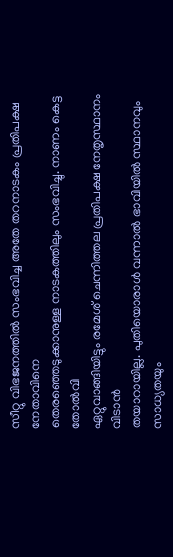സീറ്റു വിഭജനത്തില്‍ സംഭവിച്ച അതേ തറനാടകം പ്രതിപക്ഷ നേതാവിനെ
തെരഞ്ഞെടുക്കാനുള്ള നാടകത്തിലും സംഭവിച്ചു. നാണം കെട്ട തോല്‍വി
ഏറ്റുവാങ്ങിയിട്ടും രമേശ് ചെന്നിത്തല പ്രതിപക്ഷ നേതൃസ്ഥാനം വിടാന്‍
തയാറായില്ല. പുതിയൊരാള്‍ വന്നാല്‍ ഭാവിയില്‍ സ്ഥാനവും സാധ്യതയും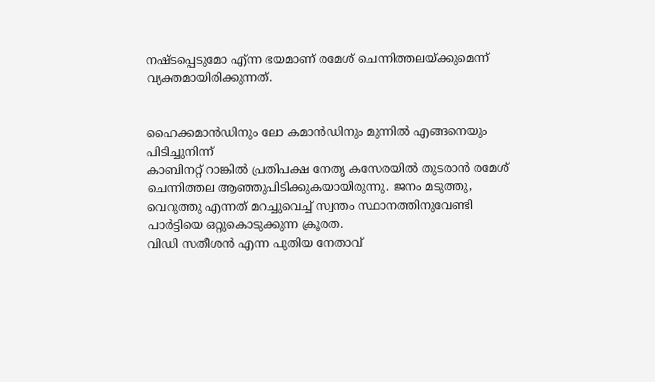നഷ്ടപ്പെടുമോ എ്ന്ന ഭയമാണ് രമേശ് ചെന്നിത്തലയ്ക്കുമെന്ന്
വ്യക്തമായിരിക്കുന്നത്.


ഹൈക്കമാന്‍ഡിനും ലോ കമാന്‍ഡിനും മുന്നില്‍ എങ്ങനെയും പിടിച്ചുനിന്ന്
കാബിനറ്റ് റാങ്കില്‍ പ്രതിപക്ഷ നേതൃ കസേരയില്‍ തുടരാന്‍ രമേശ് ചെന്നിത്തല ആഞ്ഞുപിടിക്കുകയായിരുന്നു. ജനം മടുത്തു, വെറുത്തു എന്നത് മറച്ചുവെച്ച് സ്വന്തം സ്ഥാനത്തിനുവേണ്ടി പാര്‍ട്ടിയെ ഒറ്റുകൊടുക്കുന്ന ക്രൂരത.
വിഡി സതീശന്‍ എന്ന പുതിയ നേതാവ്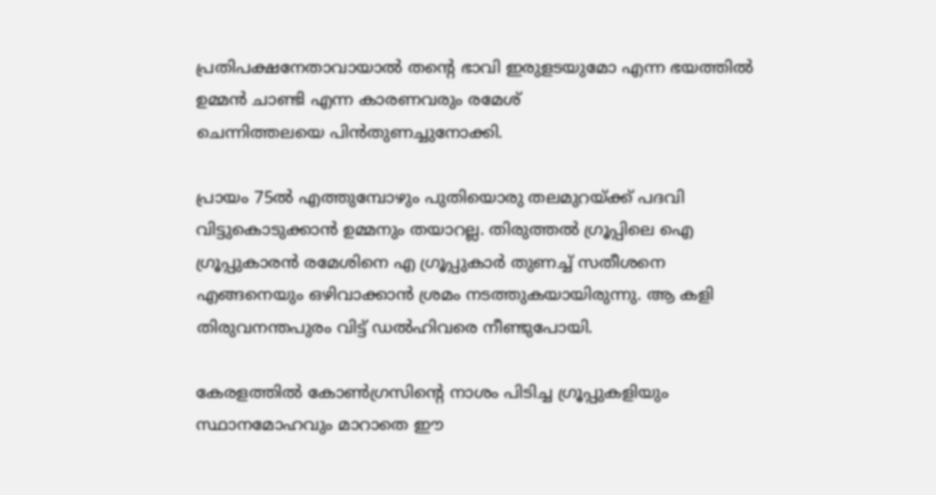പ്രതിപക്ഷനേതാവായാല്‍ തന്റെ ഭാവി ഇരുളടയുമോ എന്ന ഭയത്തില്‍ ഉമ്മന്‍ ചാണ്ടി എന്ന കാരണവരും രമേശ്
ചെന്നിത്തലയെ പിന്‍തുണച്ചുനോക്കി.

പ്രായം 75ല്‍ എത്തുമ്പോഴും പുതിയൊരു തലമുറയ്ക്ക് പദവി വിട്ടുകൊടുക്കാന്‍ ഉമ്മനും തയാറല്ല. തിരുത്തല്‍ ഗ്രൂപ്പിലെ ഐ ഗ്രൂപ്പുകാരന്‍ രമേശിനെ എ ഗ്രൂപ്പുകാര്‍ തുണച്ച് സതീശനെ എങ്ങനെയും ഒഴിവാക്കാന്‍ ശ്രമം നടത്തുകയായിരുന്നു. ആ കളി തിരുവനന്തപുരം വിട്ട് ഡല്‍ഹിവരെ നീണ്ടുപോയി.

കേരളത്തില്‍ കോണ്‍ഗ്രസിന്റെ നാശം പിടിച്ച ഗ്രൂപ്പുകളിയും സ്ഥാനമോഹവും മാറാതെ ഈ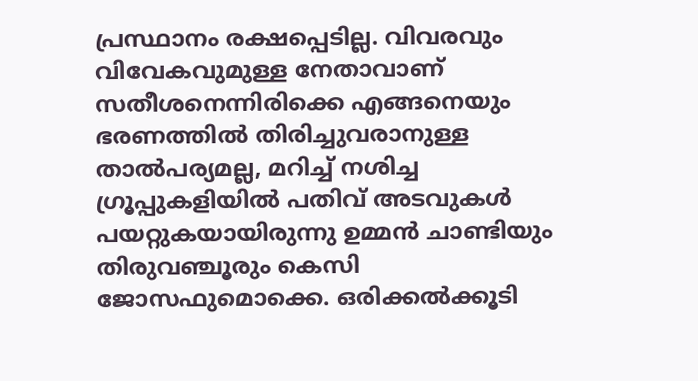പ്രസ്ഥാനം രക്ഷപ്പെടില്ല. വിവരവും വിവേകവുമുള്ള നേതാവാണ് സതീശനെന്നിരിക്കെ എങ്ങനെയും ഭരണത്തില്‍ തിരിച്ചുവരാനുള്ള താല്‍പര്യമല്ല, മറിച്ച് നശിച്ച ഗ്രൂപ്പുകളിയില്‍ പതിവ് അടവുകള്‍ പയറ്റുകയായിരുന്നു ഉമ്മന്‍ ചാണ്ടിയും തിരുവഞ്ചൂരും കെസി ജോസഫുമൊക്കെ. ഒരിക്കല്‍ക്കൂടി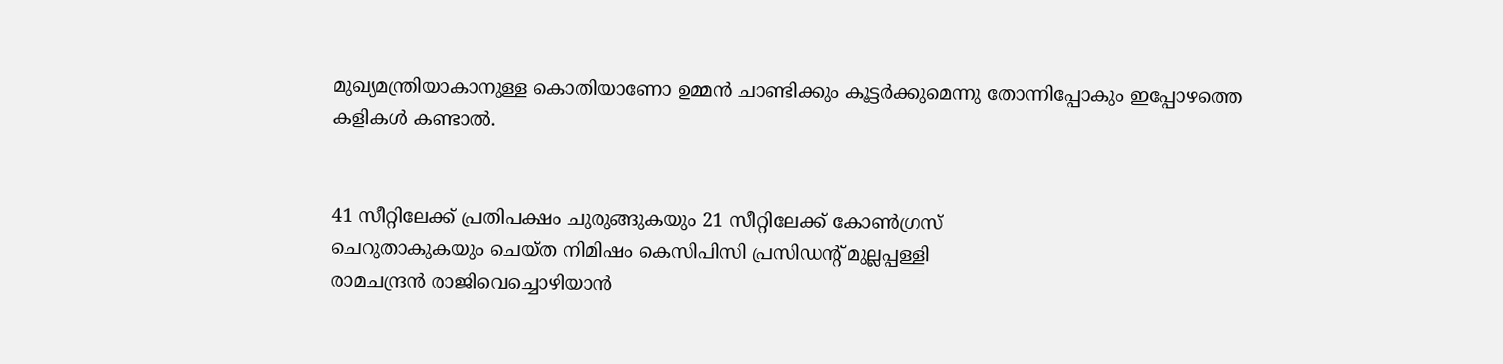മുഖ്യമന്ത്രിയാകാനുള്ള കൊതിയാണോ ഉമ്മന്‍ ചാണ്ടിക്കും കൂട്ടര്‍ക്കുമെന്നു തോന്നിപ്പോകും ഇപ്പോഴത്തെ കളികള്‍ കണ്ടാല്‍.


41 സീറ്റിലേക്ക് പ്രതിപക്ഷം ചുരുങ്ങുകയും 21 സീറ്റിലേക്ക് കോണ്‍ഗ്രസ്
ചെറുതാകുകയും ചെയ്ത നിമിഷം കെസിപിസി പ്രസിഡന്റ് മുല്ലപ്പള്ളി
രാമചന്ദ്രന്‍ രാജിവെച്ചൊഴിയാന്‍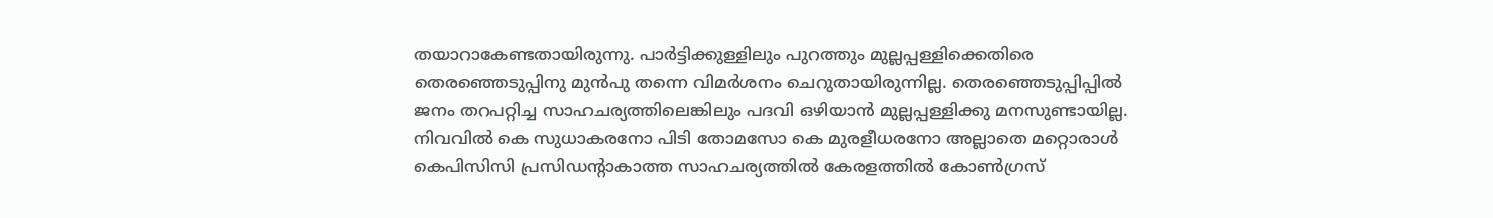തയാറാകേണ്ടതായിരുന്നു. പാര്‍ട്ടിക്കുള്ളിലും പുറത്തും മുല്ലപ്പള്ളിക്കെതിരെ തെരഞ്ഞെടുപ്പിനു മുന്‍പു തന്നെ വിമര്‍ശനം ചെറുതായിരുന്നില്ല. തെരഞ്ഞെടുപ്പിപ്പില്‍ ജനം തറപറ്റിച്ച സാഹചര്യത്തിലെങ്കിലും പദവി ഒഴിയാന്‍ മുല്ലപ്പള്ളിക്കു മനസുണ്ടായില്ല. നിവവില്‍ കെ സുധാകരനോ പിടി തോമസോ കെ മുരളീധരനോ അല്ലാതെ മറ്റൊരാള്‍ കെപിസിസി പ്രസിഡന്റാകാത്ത സാഹചര്യത്തില്‍ കേരളത്തില്‍ കോണ്‍ഗ്രസ്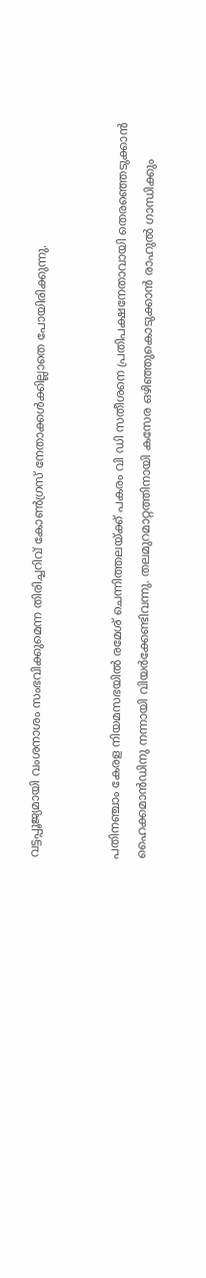വട്ടപ്പൂജ്യമായി വംശനാശം സംഭവിക്കുമെന്ന തിരിച്ചറിവ് കോണ്‍ഗ്രസ് നേതാക്കള്‍ക്കില്ലാതെ പോയിരിക്കുന്നു.


പതിനഞ്ചാം കേരള നിയമസഭയില്‍ രമേശ് ചെന്നിത്തലയ്ക്ക് പകരം വി ഡി സതീശനെ പ്രതിപക്ഷനേതാവായി തെരഞ്ഞെടുക്കാന്‍ ഹൈക്കമാന്‍ഡിനു നന്നായി വിയര്‍ക്കേണ്ടിവന്നു. തലമുറമാറ്റത്തിനായി കസേര ഒഴിഞ്ഞുകൊടുക്കാന്‍ രാഹുല്‍ ഗാന്ധിക്കും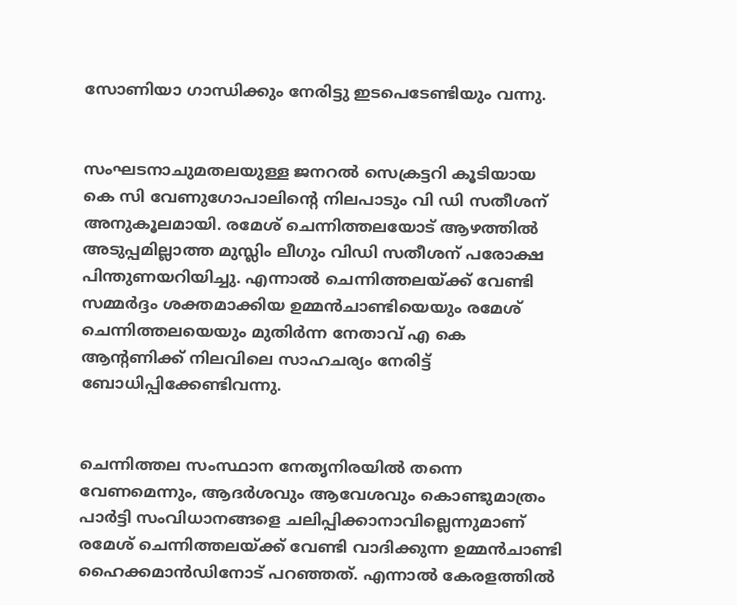സോണിയാ ഗാന്ധിക്കും നേരിട്ടു ഇടപെടേണ്ടിയും വന്നു.


സംഘടനാചുമതലയുള്ള ജനറല്‍ സെക്രട്ടറി കൂടിയായ കെ സി വേണുഗോപാലിന്റെ നിലപാടും വി ഡി സതീശന് അനുകൂലമായി. രമേശ് ചെന്നിത്തലയോട് ആഴത്തില്‍ അടുപ്പമില്ലാത്ത മുസ്ലിം ലീഗും വിഡി സതീശന് പരോക്ഷ പിന്തുണയറിയിച്ചു. എന്നാല്‍ ചെന്നിത്തലയ്ക്ക് വേണ്ടി സമ്മര്‍ദ്ദം ശക്തമാക്കിയ ഉമ്മന്‍ചാണ്ടിയെയും രമേശ് ചെന്നിത്തലയെയും മുതിര്‍ന്ന നേതാവ് എ കെ ആന്റണിക്ക് നിലവിലെ സാഹചര്യം നേരിട്ട് ബോധിപ്പിക്കേണ്ടിവന്നു.


ചെന്നിത്തല സംസ്ഥാന നേതൃനിരയില്‍ തന്നെ വേണമെന്നും, ആദര്‍ശവും ആവേശവും കൊണ്ടുമാത്രം പാര്‍ട്ടി സംവിധാനങ്ങളെ ചലിപ്പിക്കാനാവില്ലെന്നുമാണ് രമേശ് ചെന്നിത്തലയ്ക്ക് വേണ്ടി വാദിക്കുന്ന ഉമ്മന്‍ചാണ്ടി ഹൈക്കമാന്‍ഡിനോട് പറഞ്ഞത്. എന്നാല്‍ കേരളത്തില്‍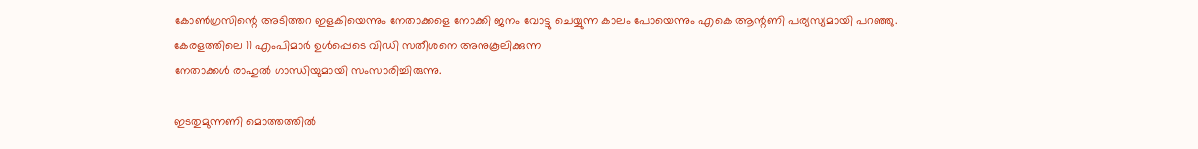കോണ്‍ഗ്രസിന്റെ അടിത്തറ ഇളകിയെന്നും നേതാക്കളെ നോക്കി ജനം വോട്ടു ചെയ്യുന്ന കാലം പോയെന്നും എകെ ആന്റണി പര്യസ്യമായി പറഞ്ഞു.
കേരളത്തിലെ 11 എംപിമാര്‍ ഉള്‍പ്പെടെ വിഡി സതീശനെ അനുകൂലിക്കുന്ന
നേതാക്കള്‍ രാഹുല്‍ ഗാന്ധിയുമായി സംസാരിച്ചിരുന്നു.

ഇടതുമുന്നണി മൊത്തത്തില്‍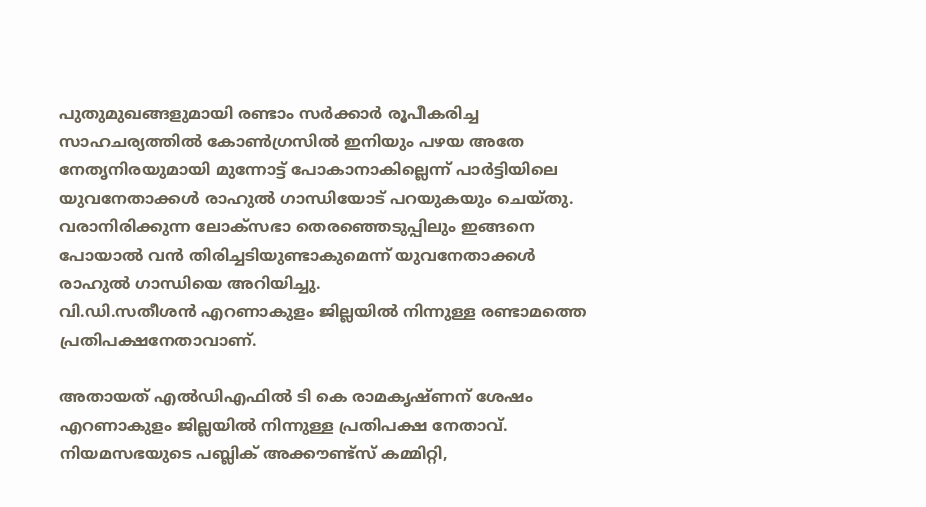പുതുമുഖങ്ങളുമായി രണ്ടാം സര്‍ക്കാര്‍ രൂപീകരിച്ച സാഹചര്യത്തില്‍ കോണ്‍ഗ്രസില്‍ ഇനിയും പഴയ അതേ നേതൃനിരയുമായി മുന്നോട്ട് പോകാനാകില്ലെന്ന് പാര്‍ട്ടിയിലെ യുവനേതാക്കള്‍ രാഹുല്‍ ഗാന്ധിയോട് പറയുകയും ചെയ്തു. വരാനിരിക്കുന്ന ലോക്‌സഭാ തെരഞ്ഞെടുപ്പിലും ഇങ്ങനെ പോയാല്‍ വന്‍ തിരിച്ചടിയുണ്ടാകുമെന്ന് യുവനേതാക്കള്‍ രാഹുല്‍ ഗാന്ധിയെ അറിയിച്ചു.
വി.ഡി.സതീശന്‍ എറണാകുളം ജില്ലയില്‍ നിന്നുള്ള രണ്ടാമത്തെ
പ്രതിപക്ഷനേതാവാണ്.

അതായത് എല്‍ഡിഎഫില്‍ ടി കെ രാമകൃഷ്ണന് ശേഷം എറണാകുളം ജില്ലയില്‍ നിന്നുള്ള പ്രതിപക്ഷ നേതാവ്. നിയമസഭയുടെ പബ്ലിക് അക്കൗണ്ട്‌സ് കമ്മിറ്റി,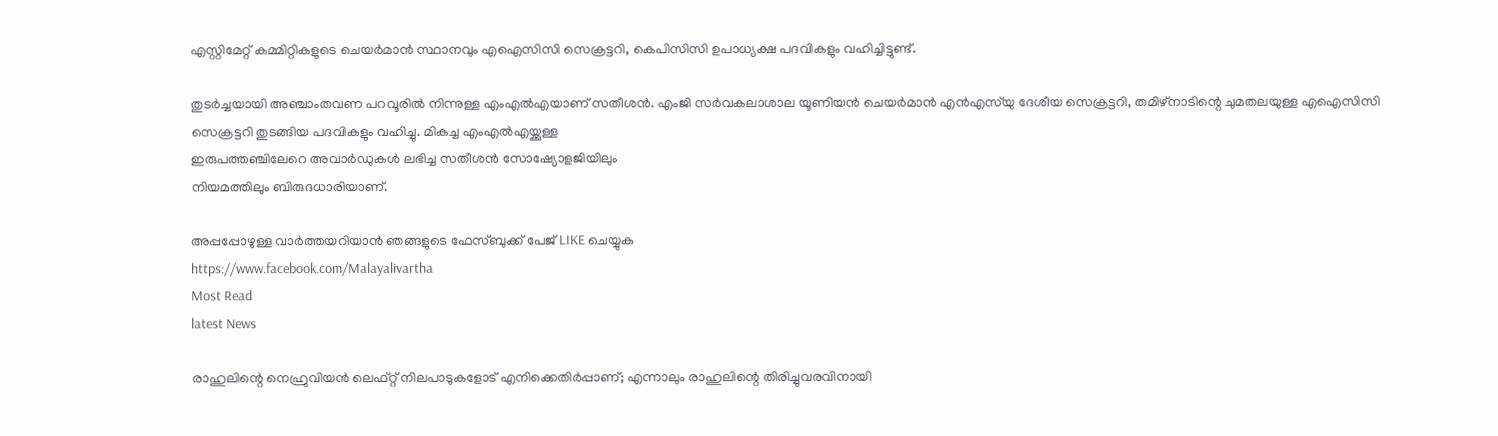എസ്റ്റിമേറ്റ് കമ്മിറ്റികളുടെ ചെയര്‍മാന്‍ സ്ഥാനവും എഐസിസി സെക്രട്ടറി, കെപിസിസി ഉപാധ്യക്ഷ പദവികളും വഹിച്ചിട്ടുണ്ട്.

തുടര്‍ച്ചയായി അഞ്ചാംതവണ പറവൂരില്‍ നിന്നുള്ള എംഎല്‍എയാണ് സതീശന്‍. എംജി സര്‍വകലാശാല യൂണിയന്‍ ചെയര്‍മാന്‍ എന്‍എസ്‌യു ദേശീയ സെക്രട്ടറി, തമിഴ്‌നാടിന്റെ ചുമതലയുള്ള എഐസിസി
സെക്രട്ടറി തുടങ്ങിയ പദവികളും വഹിച്ചു. മികച്ച എംഎല്‍എയ്ക്കുള്ള
ഇരുപത്തഞ്ചിലേറെ അവാര്‍ഡുകള്‍ ലഭിച്ച സതീശന്‍ സോഷ്യോളജിയിലും
നിയമത്തിലും ബിരുദധാരിയാണ്.

അപ്പപ്പോഴുള്ള വാര്‍ത്തയറിയാന്‍ ഞങ്ങളുടെ ഫേസ്‌ബുക്ക്‌ പേജ് LIKE ചെയ്യുക
https://www.facebook.com/Malayalivartha
Most Read
latest News

രാഹുലിന്റെ നെഹ്രുവിയൻ ലെഫ്റ്റ് നിലപാടുകളോട് എനിക്കെതിർപ്പാണ്; എന്നാലും രാഹുലിന്റെ തിരിച്ചുവരവിനായി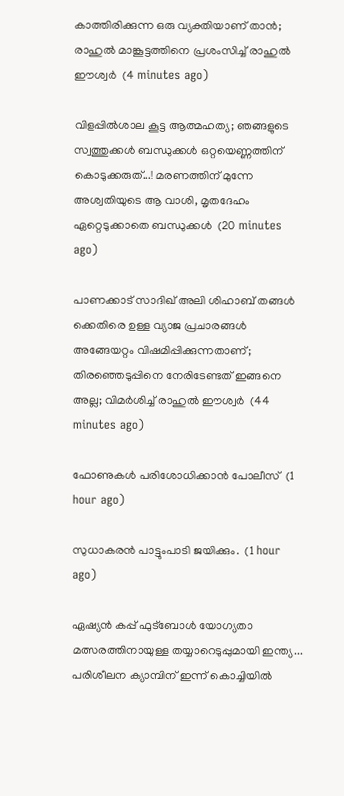കാത്തിരിക്കുന്ന ഒരു വ്യക്തിയാണ് താൻ; രാഹുൽ മാങ്കൂട്ടത്തിനെ പ്രശംസിച്ച് രാഹുൽ ഈശ്വർ  (4 minutes ago)

വിളപ്പിൽശാല കൂട്ട ആത്മഹത്യ; ഞങ്ങളുടെ സ്വത്തുക്കൾ ബന്ധുക്കൾ ഒറ്റയെണ്ണത്തിന് കൊടുക്കരുത്...! മരണത്തിന് മുന്നേ അശ്വതിയുടെ ആ വാശി, മൃതദേഹം ഏറ്റെടുക്കാതെ ബന്ധുക്കൾ  (20 minutes ago)

പാണക്കാട് സാദിഖ് അലി ശിഹാബ് തങ്ങൾ ക്കെതിരെ ഉള്ള വ്യാജ പ്രചാരങ്ങൾ അങ്ങേയറ്റം വിഷമിപ്പിക്കുന്നതാണ്; തിരഞ്ഞെടുപ്പിനെ നേരിടേണ്ടത് ഇങ്ങനെ അല്ല; വിമർശിച്ച് രാഹുൽ ഈശ്വർ  (44 minutes ago)

ഫോണുകൾ പരിശോധിക്കാൻ പോലീസ്  (1 hour ago)

സുധാകരൻ പാട്ടുംപാടി ജയിക്കും.  (1 hour ago)

ഏഷ്യൻ കപ്പ്‌ ഫുട്‌ബോൾ യോഗ്യതാ മത്സരത്തിനായുള്ള തയ്യാറെടുപ്പുമായി ഇന്ത്യ... പരിശീലന ക്യാമ്പിന്‌ ഇന്ന്‌ കൊച്ചിയിൽ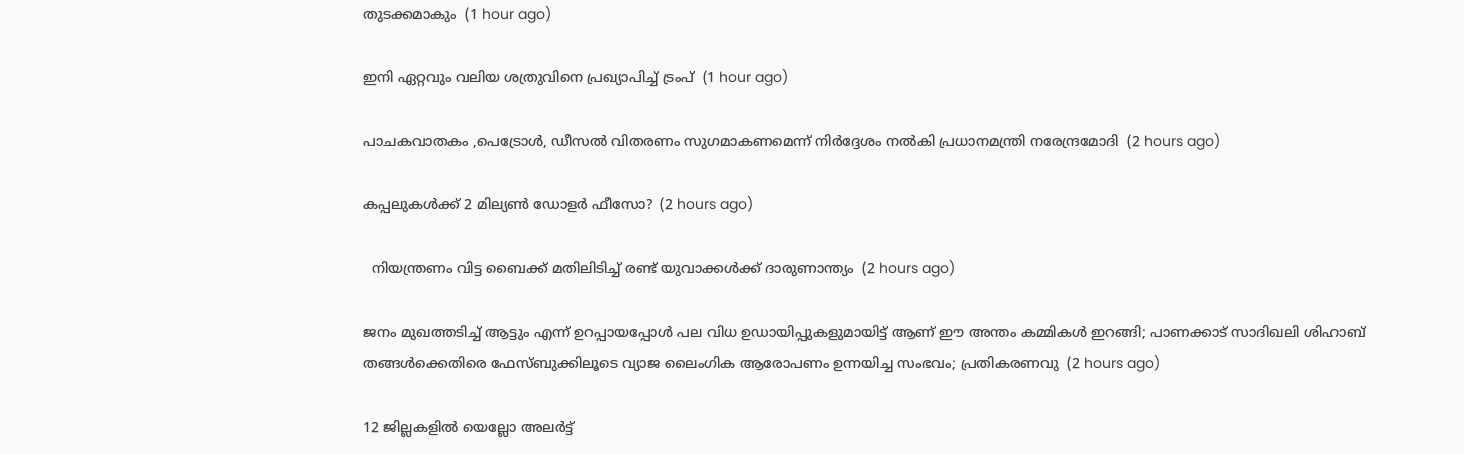തുടക്കമാകും  (1 hour ago)

ഇനി ഏറ്റവും വലിയ ശത്രുവിനെ പ്രഖ്യാപിച്ച് ട്രംപ്  (1 hour ago)

പാചകവാതകം ,പെട്രോൾ, ഡീസൽ വിതരണം സുഗമാകണമെന്ന് നിർദ്ദേശം നൽകി പ്രധാനമന്ത്രി നരേന്ദ്രമോദി  (2 hours ago)

കപ്പലുകൾക്ക് 2 മില്യൺ ഡോളർ ഫീസോ?  (2 hours ago)

  നിയന്ത്രണം വിട്ട ബൈക്ക് മതിലിടിച്ച് രണ്ട് യുവാക്കൾക്ക് ദാരുണാന്ത്യം  (2 hours ago)

ജനം മുഖത്തടിച്ച് ആട്ടും എന്ന് ഉറപ്പായപ്പോൾ പല വിധ ഉഡായിപ്പുകളുമായിട്ട് ആണ് ഈ അന്തം കമ്മികൾ ഇറങ്ങി; പാണക്കാട് സാദിഖലി ശിഹാബ് തങ്ങൾക്കെതിരെ ഫേസ്ബുക്കിലൂടെ വ്യാജ ലൈംഗിക ആരോപണം ഉന്നയിച്ച സംഭവം; പ്രതികരണവു  (2 hours ago)

12 ജില്ലകളിൽ യെല്ലോ അലർട്ട്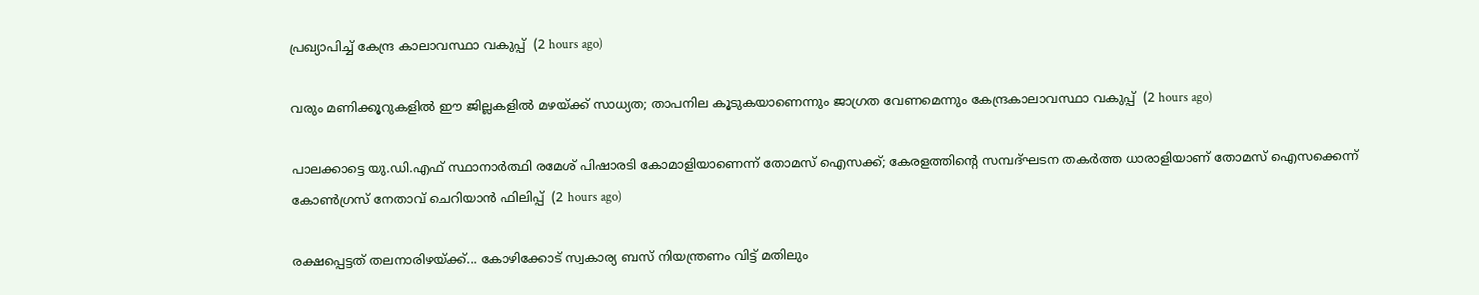പ്രഖ്യാപിച്ച് കേന്ദ്ര കാലാവസ്ഥാ വകുപ്പ്  (2 hours ago)

വരും മണിക്കൂറുകളിൽ ഈ ജില്ലകളിൽ മഴയ്ക്ക് സാധ്യത; താപനില കൂടുകയാണെന്നും ജാഗ്രത വേണമെന്നും കേന്ദ്രകാലാവസ്ഥാ വകുപ്പ്  (2 hours ago)

പാലക്കാട്ടെ യു.ഡി.എഫ് സ്ഥാനാർത്ഥി രമേശ് പിഷാരടി കോമാളിയാണെന്ന് തോമസ് ഐസക്ക്; കേരളത്തിൻ്റെ സമ്പദ്ഘടന തകർത്ത ധാരാളിയാണ് തോമസ് ഐസക്കെന്ന് കോൺഗ്രസ് നേതാവ് ചെറിയാൻ ഫിലിപ്പ്  (2 hours ago)

രക്ഷപ്പെട്ടത് തലനാരിഴയ്ക്ക്... കോഴിക്കോട് സ്വകാര്യ ബസ് നിയന്ത്രണം വിട്ട് മതിലും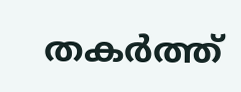തകര്‍ത്ത്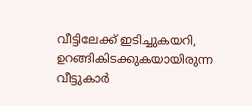വീട്ടിലേക്ക് ഇടിച്ചുകയറി, ഉറങ്ങികിടക്കുകയായിരുന്ന വീട്ടുകാര്‍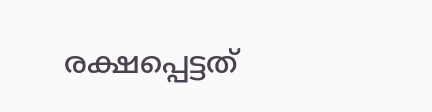രക്ഷപ്പെട്ടത്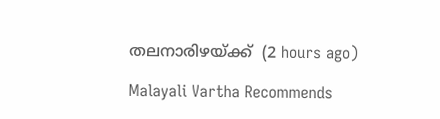തലനാരിഴയ്ക്ക്  (2 hours ago)

Malayali Vartha Recommends